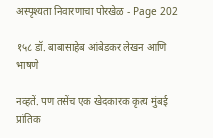अस्पृश्यता निवारणाचा पोरखेळ - Page 202

१५८ डॉ. बाबासाहेब आंबेडकर लेखन आणि भाषणे

नव्हतें. पण तसेंच एक खेदकारक कृत्य मुंबई प्रांतिक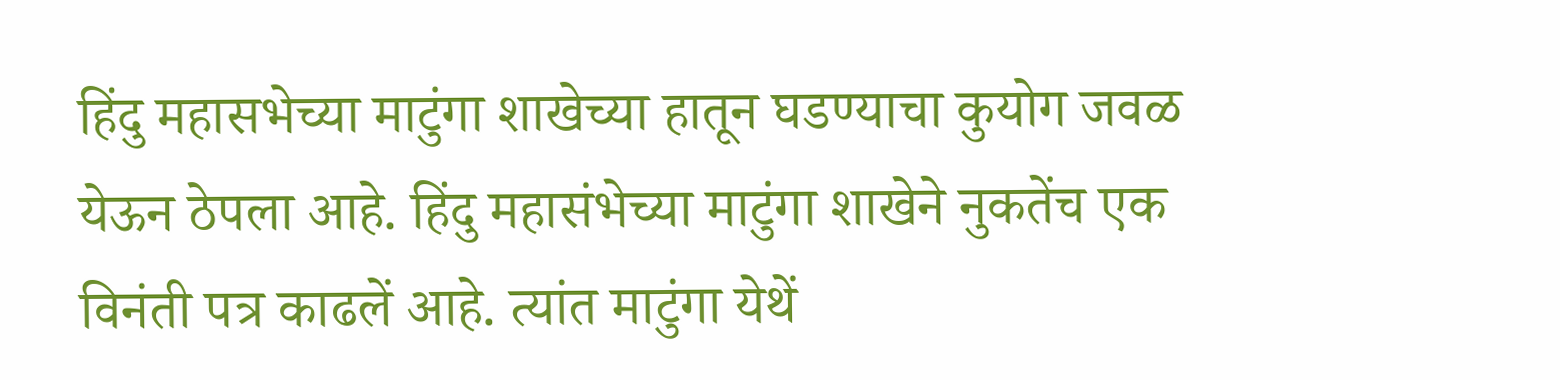हिंदु महासभेच्या माटुंगा शाखेच्या हातून घडण्याचा कुयोग जवळ येऊन ठेपला आहे. हिंदु महासंभेच्या माटुंगा शाखेने नुकतेंच एक विनंती पत्र काढलें आहे. त्यांत माटुंगा येथें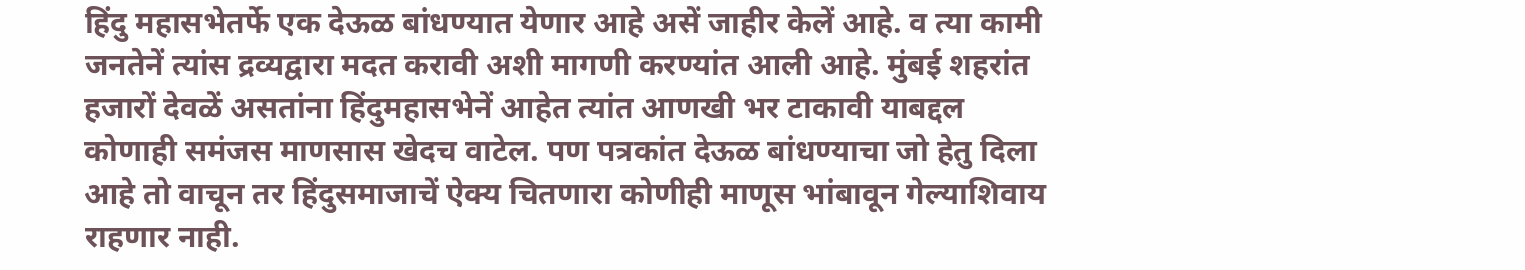हिंदु महासभेतर्फे एक देऊळ बांधण्यात येणार आहे असें जाहीर केलें आहे. व त्या कामी जनतेनें त्यांस द्रव्यद्वारा मदत करावी अशी मागणी करण्यांत आली आहे. मुंबई शहरांत हजारों देवळें असतांना हिंदुमहासभेनें आहेत त्यांत आणखी भर टाकावी याबद्दल कोणाही समंजस माणसास खेदच वाटेल. पण पत्रकांत देऊळ बांधण्याचा जो हेतु दिला आहे तो वाचून तर हिंदुसमाजाचें ऐक्य चितणारा कोणीही माणूस भांबावून गेल्याशिवाय राहणार नाही.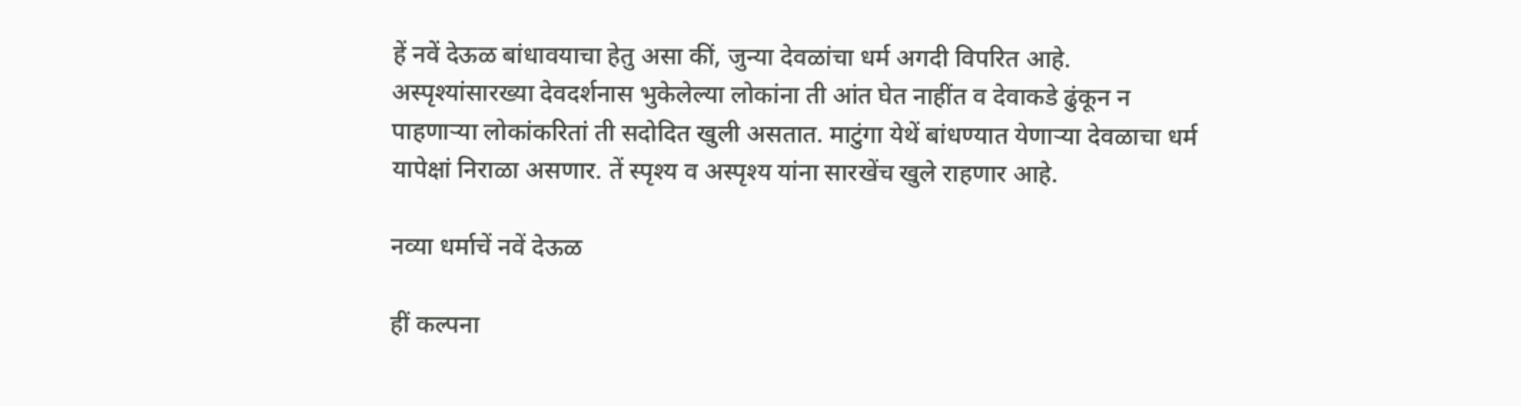हें नवें देऊळ बांधावयाचा हेतु असा कीं, जुन्या देवळांचा धर्म अगदी विपरित आहे. अस्पृश्यांसारख्या देवदर्शनास भुकेलेल्या लोकांना ती आंत घेत नाहींत व देवाकडे ढुंकून न पाहणाऱ्या लोकांकरितां ती सदोदित खुली असतात. माटुंगा येथें बांधण्यात येणाऱ्या देवळाचा धर्म यापेक्षां निराळा असणार. तें स्पृश्य व अस्पृश्य यांना सारखेंच खुले राहणार आहे.

नव्या धर्माचें नवें देऊळ

हीं कल्पना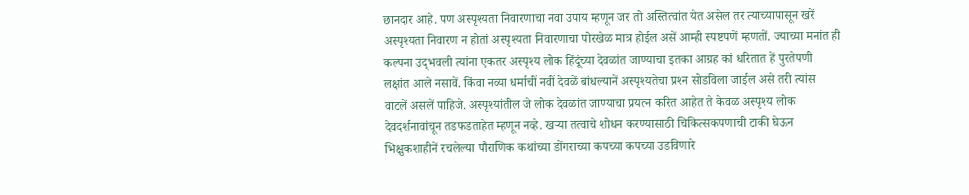छानदार आहे. पण अस्पृश्यता निवारणाचा नवा उपाय म्हणून जर तो अस्तित्वांत येत असेल तर त्याच्यापासून खरें अस्पृश्यता निवारण न होतां अस्पृश्यता निवारणाचा पोरखेळ मात्र होईल असें आम्ही स्पष्टपणें म्हणतों. ज्याच्या मनांत ही कल्पना उद्‌भवली त्यांना एकतर अस्पृश्य लोक हिंदूंच्या देवळांत जाण्याचा इतका आग्रह कां धरितात हें पुरतेपणी लक्षांत आले नसावें. किंवा नव्या धर्माचीं नवीं देवळें बांधल्यानें अस्पृश्यतेचा प्रश्‍न सोडविला जाईल असे तरी त्यांस वाटलें असलें पाहिजे. अस्पृश्यांतील जे लोक देवळांत जाण्याचा प्रयत्न करित आहेत ते केवळ अस्पृश्य लोक देवदर्शनावांचून तडफडताहेत म्हणून नव्हे. खऱ्या तत्वाचे शोधन करण्यासाठी चिकित्सकपणाची टाकी घेऊन भिक्षुकशाहीनें रचलेल्या पौराणिक कथांच्या डोंगराच्या कपच्या कपच्या उडविणारे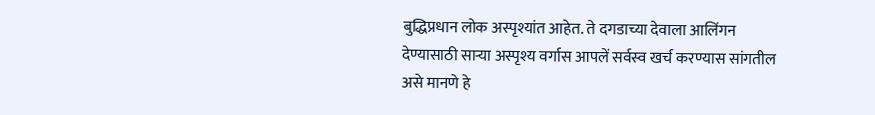बुद्धिप्रधान लोक अस्पृश्यांत आहेत. ते दगडाच्या देवाला आलिंगन देण्यासाठी साऱ्या अस्पृश्य वर्गास आपलें सर्वस्व खर्च करण्यास सांगतील असे मानणे हे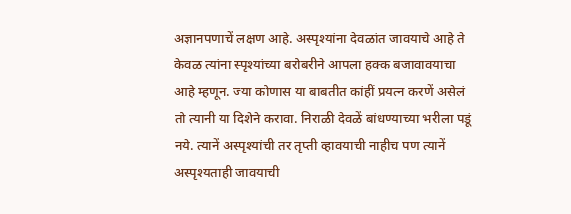अज्ञानपणाचें लक्षण आहे. अस्पृश्यांना देवळांत जावयाचे आहे ते केवळ त्यांना स्पृश्यांच्या बरोबरीने आपला हक्क बजावावयाचा आहे म्हणून. ज्या कोणास या बाबतीत कांहीं प्रयत्न करणें असेलं तो त्यानी या दिशेने करावा. निराळी देवळें बांधण्याच्या भरीला पडूं नये. त्यानें अस्पृश्यांची तर तृप्ती व्हावयाची नाहीच पण त्यानें अस्पृश्यताही जावयाची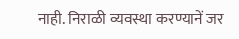नाही. निराळी व्यवस्था करण्यानें जर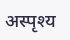अस्पृश्य